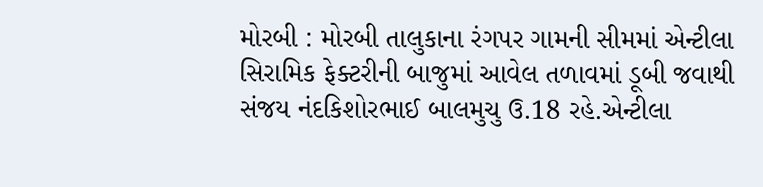મોરબી : મોરબી તાલુકાના રંગપર ગામની સીમમાં એન્ટીલા સિરામિક ફેક્ટરીની બાજુમાં આવેલ તળાવમાં ડૂબી જવાથી સંજય નંદકિશોરભાઈ બાલમુચુ ઉ.18 રહે.એન્ટીલા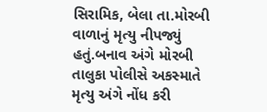સિરામિક, બેલા તા.મોરબી વાળાનું મૃત્યુ નીપજ્યું હતું.બનાવ અંગે મોરબી તાલુકા પોલીસે અકસ્માતે મૃત્યુ અંગે નોંધ કરી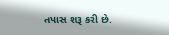તપાસ શરૂ કરી છે.